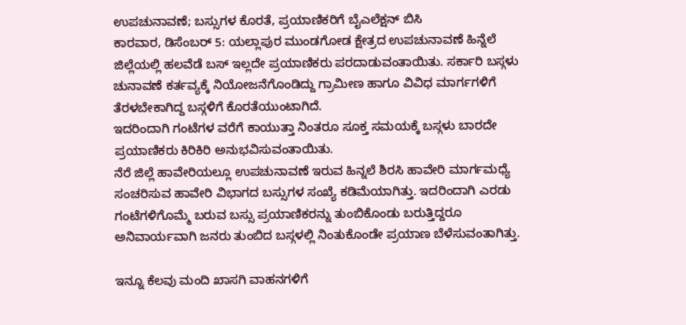ಉಪಚುನಾವಣೆ; ಬಸ್ಸುಗಳ ಕೊರತೆ, ಪ್ರಯಾಣಿಕರಿಗೆ ಬೈಎಲೆಕ್ಷನ್ ಬಿಸಿ
ಕಾರವಾರ, ಡಿಸೆಂಬರ್ 5: ಯಲ್ಲಾಪುರ ಮುಂಡಗೋಡ ಕ್ಷೇತ್ರದ ಉಪಚುನಾವಣೆ ಹಿನ್ನೆಲೆ ಜಿಲ್ಲೆಯಲ್ಲಿ ಹಲವೆಡೆ ಬಸ್ ಇಲ್ಲದೇ ಪ್ರಯಾಣಿಕರು ಪರದಾಡುವಂತಾಯಿತು. ಸರ್ಕಾರಿ ಬಸ್ಗಳು ಚುನಾವಣೆ ಕರ್ತವ್ಯಕ್ಕೆ ನಿಯೋಜನೆಗೊಂಡಿದ್ದು ಗ್ರಾಮೀಣ ಹಾಗೂ ವಿವಿಧ ಮಾರ್ಗಗಳಿಗೆ ತೆರಳಬೇಕಾಗಿದ್ದ ಬಸ್ಗಳಿಗೆ ಕೊರತೆಯುಂಟಾಗಿದೆ.
ಇದರಿಂದಾಗಿ ಗಂಟೆಗಳ ವರೆಗೆ ಕಾಯುತ್ತಾ ನಿಂತರೂ ಸೂಕ್ತ ಸಮಯಕ್ಕೆ ಬಸ್ಗಳು ಬಾರದೇ ಪ್ರಯಾಣಿಕರು ಕಿರಿಕಿರಿ ಅನುಭವಿಸುವಂತಾಯಿತು.
ನೆರೆ ಜಿಲ್ಲೆ ಹಾವೇರಿಯಲ್ಲೂ ಉಪಚುನಾವಣೆ ಇರುವ ಹಿನ್ನಲೆ ಶಿರಸಿ ಹಾವೇರಿ ಮಾರ್ಗಮಧ್ಯೆ ಸಂಚರಿಸುವ ಹಾವೇರಿ ವಿಭಾಗದ ಬಸ್ಸುಗಳ ಸಂಖ್ಯೆ ಕಡಿಮೆಯಾಗಿತ್ತು. ಇದರಿಂದಾಗಿ ಎರಡು ಗಂಟೆಗಳಿಗೊಮ್ಮೆ ಬರುವ ಬಸ್ಸು ಪ್ರಯಾಣಿಕರನ್ನು ತುಂಬಿಕೊಂಡು ಬರುತ್ತಿದ್ದರೂ ಅನಿವಾರ್ಯವಾಗಿ ಜನರು ತುಂಬಿದ ಬಸ್ಗಳಲ್ಲಿ ನಿಂತುಕೊಂಡೇ ಪ್ರಯಾಣ ಬೆಳೆಸುವಂತಾಗಿತ್ತು.

ಇನ್ನೂ ಕೆಲವು ಮಂದಿ ಖಾಸಗಿ ವಾಹನಗಳಿಗೆ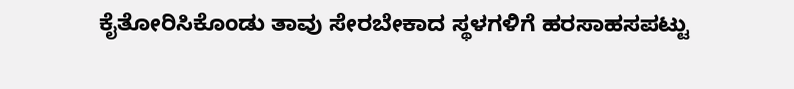ಕೈತೋರಿಸಿಕೊಂಡು ತಾವು ಸೇರಬೇಕಾದ ಸ್ಥಳಗಳಿಗೆ ಹರಸಾಹಸಪಟ್ಟು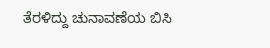ತೆರಳಿದ್ದು ಚುನಾವಣೆಯ ಬಿಸಿ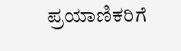ಪ್ರಯಾಣಿಕರಿಗೆ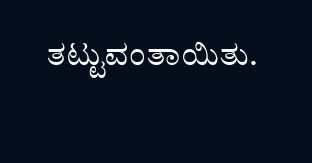ತಟ್ಟುವಂತಾಯಿತು.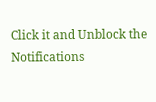Click it and Unblock the Notifications